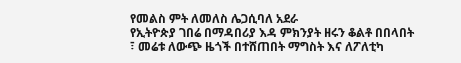የመልስ ምት ለመለስ ሌጋሲባለ አደራ
የኢትዮጵያ ገበሬ በማዳበሪያ እዳ ምክንያት ዘሩን ቆልቶ በበላበት ፣ መሬቱ ለውጭ ዜጎች በተሸጠበት ማግስት እና ለፖለቲካ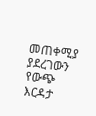መጠቀሚያ ያደረገውን የውጭ እርዳታ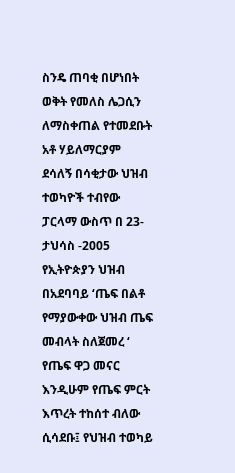ስንዴ ጠባቂ በሆነበት ወቅት የመለስ ሌጋሲን ለማስቀጠል የተመደቡት አቶ ሃይለማርያም ደሳለኝ በሳቂታው ህዝብ ተወካዮች ተብየው ፓርላማ ውስጥ በ 23-ታህሳስ -2005 የኢትዮጵያን ህዝብ በአደባባይ ‘ጤፍ በልቶ የማያውቀው ህዝብ ጤፍ መብላት ስለጀመረ ‘ የጤፍ ዋጋ መናር እንዲሁም የጤፍ ምርት እጥረት ተከሰተ ብለው ሲሳደቡ፤ የህዝብ ተወካይ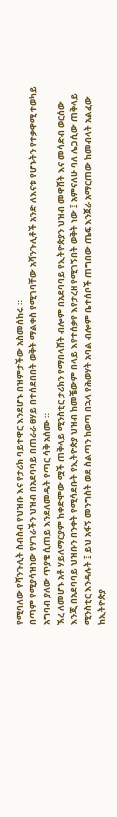የሚባለው የሻንጉሊት ስብስብ የህዝቡ እና የታሪክ ባይተዋር እንደሆኑ በዝምታችው አስመሰከሩ ።
በጣም የሚያሳዝነው የሃገራችን ህዝብ በአደባባይ በጠራራ ፀሃይ በተሰደበበት ወቅት ማልቀስ የሚገባቸው አሻንጉሊቶች አንድ ለእናቱ የሆኑትን የተቃዋሚ ተወካይ አግባብ ያለው ጥያቄ ሲጠይ እንደለመዱት የጣር ሳቅ አሰሙ ።
ኧረ ለመሆኑ አቶ ሃይለማርያም ከቀድሞው ሟች ጠቅላይ ሚንስቲር ታሪክን የማበላሸት ብሎም በአደባባይ የኢትዮጵያን ህዝብ መዋሸት እና መሳድብ ወርሰው እንጂ በአደባባይ ህዝቡን በንቀት የሚሳደቡት የኢትዮጵያ ህዝብ ከመቼውም በላይ እየተሰቃየ እየታረዘ የሚገኝበት ወቅት ነው ፤ አምናለሁ ባለ ሌጋሲው ጠቅላይ ሚንስቲር እንዳሉት ፤ ይህ አፋኝ መንግስት ወደ ስልጣን ከወጣ በኋላ የሕወሃት አባል ብሎም ቤተሰቦች ጠግበው ጤፍ እንጀራ አማርጠው ከመብላት አልፈው ከኢትዮጵያ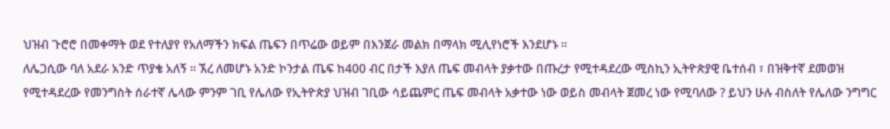ህዝብ ጉሮሮ በመቀማት ወደ የተለያየ የአለማችን ክፍል ጤፍን በጥሬው ወይም በእንጀራ መልክ በማላክ ሚሊየነሮች እንደሆኑ ።
ለሌጋሲው ባለ አደራ አንድ ጥያቄ አለኝ ። ኧረ ለመሆኑ አንድ ኮንታል ጤፍ ከ400 ብር በታች እያለ ጤፍ መብላት ያቃተው በጡረታ የሚተዳደረው ሚስኪን ኢትዮጵያዊ ቤተሰብ ፣ በዝቅተኛ ደመወዝ የሚተዳደረው የመንግስት ሰራተኛ ሌላው ምንም ገቢ የሌለው የኢትዮጵያ ህዝብ ገቢው ሳይጨምር ጤፍ መብላት አቃተው ነው ወይስ መብላት ጀመረ ነው የሚባለው ? ይህን ሁሉ ብስለት የሌለው ንግግር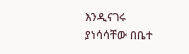እንዲናገሩ ያነሳሳቸው በቤተ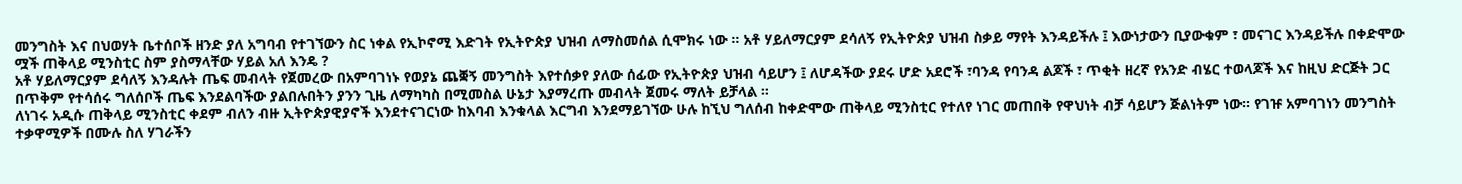መንግስት እና በህወሃት ቤተሰቦች ዘንድ ያለ አግባብ የተገኘውን ስር ነቀል የኢኮኖሚ እድገት የኢትዮጵያ ህዝብ ለማስመሰል ሲሞክሩ ነው ። አቶ ሃይለማርያም ደሳለኝ የኢትዮጵያ ህዝብ ስቃይ ማየት እንዳይችሉ ፤ እውነታውን ቢያውቁም ፣ መናገር እንዳይችሉ በቀድሞው ሟች ጠቅላይ ሚንስቲር ስም ያስማላቸው ሃይል አለ እንዴ ?
አቶ ሃይለማርያም ደሳለኝ እንዳሉት ጤፍ መብላት የጀመረው በአምባገነኑ የወያኔ ጨቛኝ መንግስት እየተሰቃየ ያለው ሰፊው የኢትዮጵያ ህዝብ ሳይሆን ፤ ለሆዳችው ያደሩ ሆድ አደሮች ፣ባንዳ የባንዳ ልጆች ፣ ጥቂት ዘረኛ የአንድ ብሄር ተወላጆች እና ከዚህ ድርጅት ጋር በጥቅም የተሳሰሩ ግለሰቦች ጤፍ እንደልባችው ያልበሉበትን ያንን ጊዜ ለማካካስ በሚመስል ሁኔታ እያማረጡ መብላት ጀመሩ ማለት ይቻላል ።
ለነገሩ አዲሱ ጠቅላይ ሚንስቲር ቀደም ብለን ብዙ ኢትዮጵያዊያኖች እንደተናገርነው ከእባብ እንቁላል እርግብ እንደማይገኘው ሁሉ ከኚህ ግለሰብ ከቀድሞው ጠቅላይ ሚንስቲር የተለየ ነገር መጠበቅ የዋህነት ብቻ ሳይሆን ጅልነትም ነው። የገዡ አምባገነን መንግስት ተቃዋሚዎች በሙሉ ስለ ሃገራችን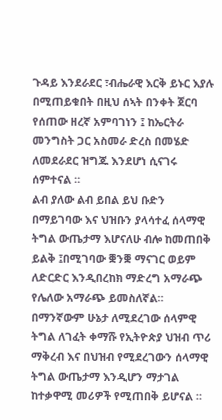ጉዳይ እንደራደር ፣ብሔራዊ እርቅ ይኑር እያሉ በሚጠይቁበት በዚህ ሰኣት በንቀት ጀርባ የሰጠው ዘረኛ አምባገነን ፤ ከኤርትራ መንግስት ጋር አስመራ ድረስ በመሄድ ለመደራደር ዝግጁ እንደሆነ ሲናገሩ ሰምተናል ።
ልብ ያለው ልብ ይበል ይህ ቡድን በማይገባው እና ህዝቡን ያላሳተፈ ሰላማዊ ትግል ውጤታማ እሆናለሁ ብሎ ከመጠበቅ ይልቅ ፤በሚገባው ቛንቛ ማናገር ወይም ለድርድር እንዲበረከክ ማድረግ አማራጭ የሌለው አማራጭ ይመስለኛል። በማንኛውም ሁኔታ ለሚደረገው ሰላምዊ ትግል ለገፈት ቀማሹ የኢትዮጵያ ህዝብ ጥሪ ማቅረብ እና በህዝብ የሚደረገውን ሰላማዊ ትግል ውጤታማ እንዲሆን ማታገል ከተቃዋሚ መሪዎች የሚጠበቅ ይሆናል ።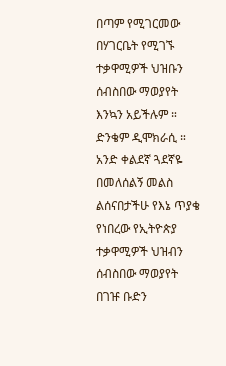በጣም የሚገርመው በሃገርቤት የሚገኙ ተቃዋሚዎች ህዝቡን ሰብስበው ማወያየት እንኳን አይችሉም ። ድንቄም ዲሞክራሲ ።
አንድ ቀልደኛ ጓደኛዬ በመለሰልኝ መልስ ልሰናበታችሁ የእኔ ጥያቄ የነበረው የኢትዮጵያ ተቃዋሚዎች ህዝብን ሰብስበው ማወያየት በገዡ ቡድን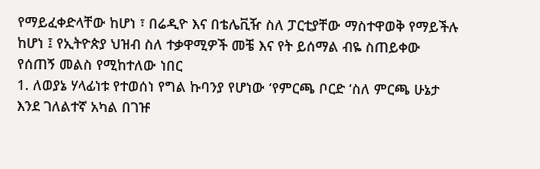የማይፈቀድላቸው ከሆነ ፣ በሬዲዮ እና በቴሌቪዥ ስለ ፓርቲያቸው ማስተዋወቅ የማይችሉ ከሆነ ፤ የኢትዮጵያ ህዝብ ስለ ተቃዋሚዎች መቼ እና የት ይሰማል ብዬ ስጠይቀው የሰጠኝ መልስ የሚከተለው ነበር
1. ለወያኔ ሃላፊነቱ የተወሰነ የግል ኩባንያ የሆነው ‘የምርጫ ቦርድ ‘ስለ ምርጫ ሁኔታ እንደ ገለልተኛ አካል በገዡ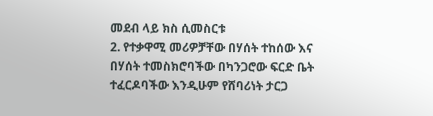መደብ ላይ ክስ ሲመስርቱ
2. የተቃዋሚ መሪዎቻቸው በሃሰት ተከሰው እና በሃሰት ተመስክሮባችው በካንጋሮው ፍርድ ቤት ተፈርዶባችው እንዲሁም የሸባሪነት ታርጋ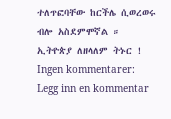ተለጥፎባቸው ከርችሌ ሲወረወሩ ብሎ አስደምሞኛል ።
ኢትዮጵያ ለዘላለም ትኑር !
Ingen kommentarer:
Legg inn en kommentar